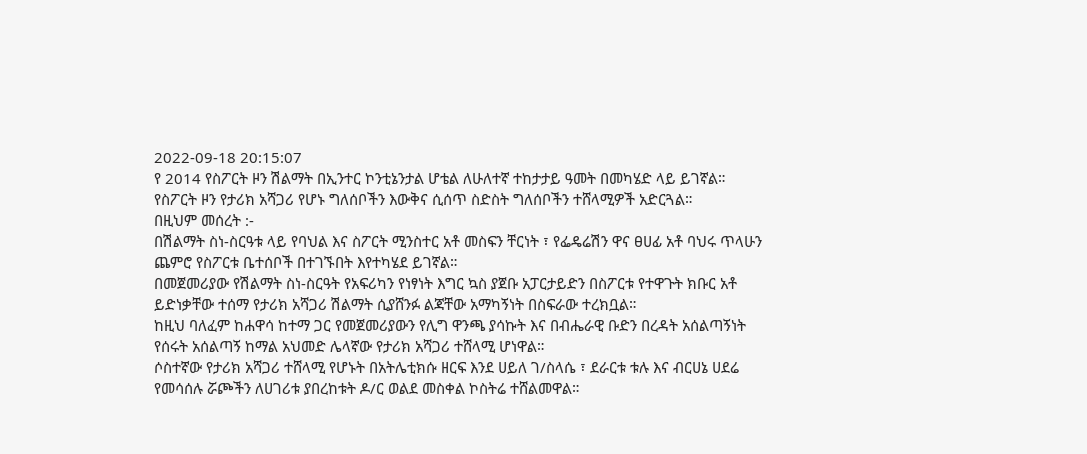2022-09-18 20:15:07
የ 2014 የስፖርት ዞን ሽልማት በኢንተር ኮንቲኔንታል ሆቴል ለሁለተኛ ተከታታይ ዓመት በመካሄድ ላይ ይገኛል።
የስፖርት ዞን የታሪክ አሻጋሪ የሆኑ ግለሰቦችን እውቅና ሲሰጥ ስድስት ግለሰቦችን ተሸላሚዎች አድርጓል።
በዚህም መሰረት :-
በሽልማት ስነ-ስርዓቱ ላይ የባህል እና ስፖርት ሚንስተር አቶ መስፍን ቸርነት ፣ የፌዴሬሽን ዋና ፀሀፊ አቶ ባህሩ ጥላሁን ጨምሮ የስፖርቱ ቤተሰቦች በተገኙበት እየተካሄደ ይገኛል።
በመጀመሪያው የሽልማት ስነ-ስርዓት የአፍሪካን የነፃነት እግር ኳስ ያጀቡ አፓርታይድን በስፖርቱ የተዋጉት ክቡር አቶ ይድነቃቸው ተሰማ የታሪክ አሻጋሪ ሽልማት ሲያሸንፉ ልጃቸው አማካኝነት በስፍራው ተረክቧል።
ከዚህ ባለፈም ከሐዋሳ ከተማ ጋር የመጀመሪያውን የሊግ ዋንጫ ያሳኩት እና በብሔራዊ ቡድን በረዳት አሰልጣኝነት የሰሩት አሰልጣኝ ከማል አህመድ ሌላኛው የታሪክ አሻጋሪ ተሸላሚ ሆነዋል።
ሶስተኛው የታሪክ አሻጋሪ ተሸላሚ የሆኑት በአትሌቲክሱ ዘርፍ እንደ ሀይለ ገ/ስላሴ ፣ ደራርቱ ቱሉ እና ብርሀኔ ሀደሬ የመሳሰሉ ሯጮችን ለሀገሪቱ ያበረከቱት ዶ/ር ወልደ መስቀል ኮስትሬ ተሸልመዋል።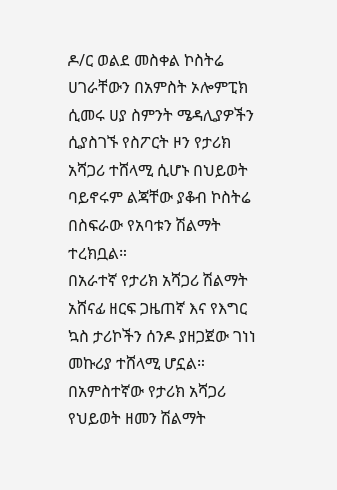ዶ/ር ወልደ መስቀል ኮስትሬ ሀገራቸውን በአምስት ኦሎምፒክ ሲመሩ ሀያ ስምንት ሜዳሊያዎችን ሲያስገኙ የስፖርት ዞን የታሪክ አሻጋሪ ተሸላሚ ሲሆኑ በህይወት ባይኖሩም ልጃቸው ያቆብ ኮስትሬ በስፍራው የአባቱን ሽልማት ተረክቧል።
በአራተኛ የታሪክ አሻጋሪ ሽልማት አሸናፊ ዘርፍ ጋዜጠኛ እና የእግር ኳስ ታሪኮችን ሰንዶ ያዘጋጀው ገነነ መኩሪያ ተሸላሚ ሆኗል።
በአምስተኛው የታሪክ አሻጋሪ የህይወት ዘመን ሽልማት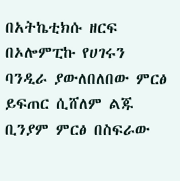በአትኬቲክሱ ዘርፍ በኦሎምፒኩ የሀገሩን ባንዲራ ያውለበለበው ምርፅ ይፍጠር ሲሸለም ልጁ ቢንያም ምርፅ በስፍራው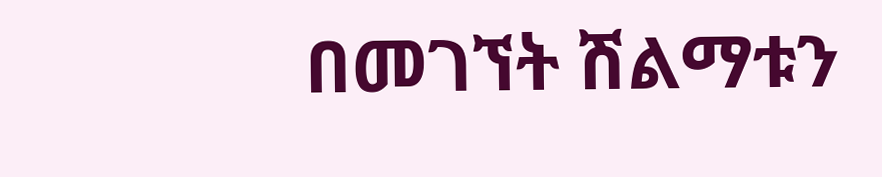በመገኘት ሽልማቱን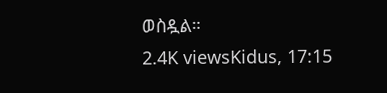ወስዷል።
2.4K viewsKidus, 17:15